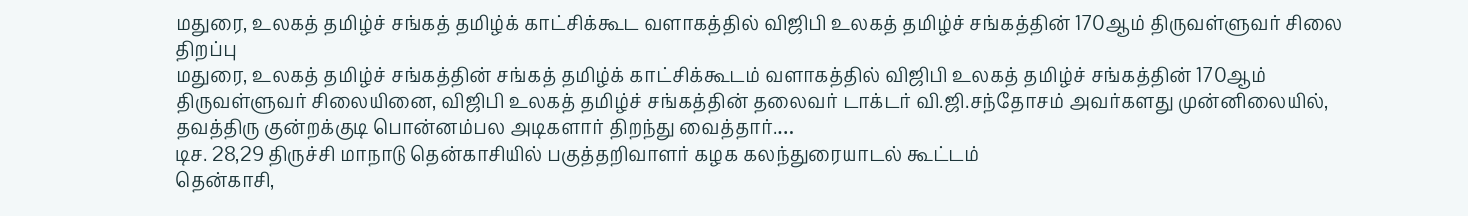மதுரை, உலகத் தமிழ்ச் சங்கத் தமிழ்க் காட்சிக்கூட வளாகத்தில் விஜிபி உலகத் தமிழ்ச் சங்கத்தின் 170ஆம் திருவள்ளுவர் சிலை திறப்பு
மதுரை, உலகத் தமிழ்ச் சங்கத்தின் சங்கத் தமிழ்க் காட்சிக்கூடம் வளாகத்தில் விஜிபி உலகத் தமிழ்ச் சங்கத்தின் 170ஆம் திருவள்ளுவர் சிலையினை, விஜிபி உலகத் தமிழ்ச் சங்கத்தின் தலைவர் டாக்டர் வி.ஜி.சந்தோசம் அவர்களது முன்னிலையில், தவத்திரு குன்றக்குடி பொன்னம்பல அடிகளார் திறந்து வைத்தார்.…
டிச. 28,29 திருச்சி மாநாடு தென்காசியில் பகுத்தறிவாளர் கழக கலந்துரையாடல் கூட்டம்
தென்காசி,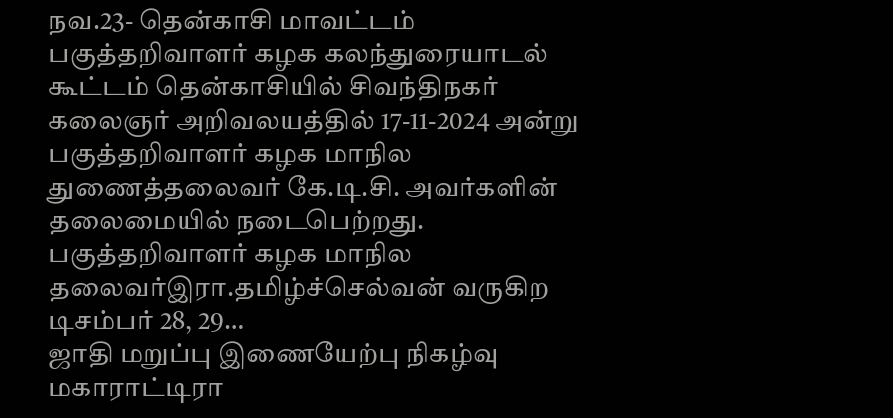நவ.23- தென்காசி மாவட்டம் பகுத்தறிவாளர் கழக கலந்துரையாடல் கூட்டம் தென்காசியில் சிவந்திநகர் கலைஞர் அறிவலயத்தில் 17-11-2024 அன்று பகுத்தறிவாளர் கழக மாநில துணைத்தலைவர் கே.டி.சி. அவர்களின் தலைமையில் நடைபெற்றது. பகுத்தறிவாளர் கழக மாநில தலைவர்இரா.தமிழ்ச்செல்வன் வருகிற டிசம்பர் 28, 29…
ஜாதி மறுப்பு இணையேற்பு நிகழ்வு
மகாராட்டிரா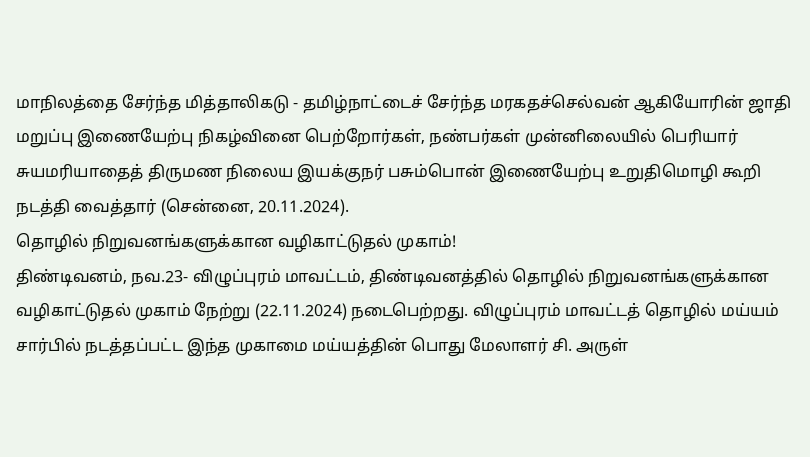மாநிலத்தை சேர்ந்த மித்தாலிகடு - தமிழ்நாட்டைச் சேர்ந்த மரகதச்செல்வன் ஆகியோரின் ஜாதி மறுப்பு இணையேற்பு நிகழ்வினை பெற்றோர்கள், நண்பர்கள் முன்னிலையில் பெரியார் சுயமரியாதைத் திருமண நிலைய இயக்குநர் பசும்பொன் இணையேற்பு உறுதிமொழி கூறி நடத்தி வைத்தார் (சென்னை, 20.11.2024).
தொழில் நிறுவனங்களுக்கான வழிகாட்டுதல் முகாம்!
திண்டிவனம், நவ.23- விழுப்புரம் மாவட்டம், திண்டிவனத்தில் தொழில் நிறுவனங்களுக்கான வழிகாட்டுதல் முகாம் நேற்று (22.11.2024) நடைபெற்றது. விழுப்புரம் மாவட்டத் தொழில் மய்யம் சார்பில் நடத்தப்பட்ட இந்த முகாமை மய்யத்தின் பொது மேலாளர் சி. அருள்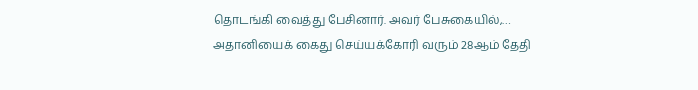தொடங்கி வைத்து பேசினார். அவர் பேசுகையில்,…
அதானியைக் கைது செய்யக்கோரி வரும் 28ஆம் தேதி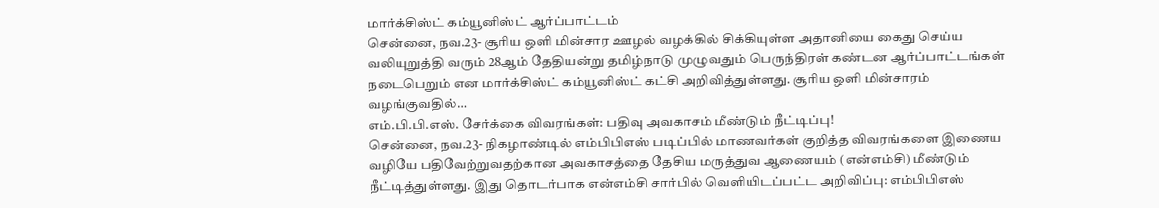மார்க்சிஸ்ட் கம்யூனிஸ்ட் ஆர்ப்பாட்டம்
சென்னை, நவ.23- சூரிய ஒளி மின்சார ஊழல் வழக்கில் சிக்கியுள்ள அதானியை கைது செய்ய வலியுறுத்தி வரும் 28ஆம் தேதியன்று தமிழ்நாடு முழுவதும் பெருந்திரள் கண்டன ஆர்ப்பாட்டங்கள் நடைபெறும் என மார்க்சிஸ்ட் கம்யூனிஸ்ட் கட்சி அறிவித்துள்ளது. சூரிய ஒளி மின்சாரம் வழங்குவதில்…
எம்.பி.பி.எஸ். சேர்க்கை விவரங்கள்: பதிவு அவகாசம் மீண்டும் நீட்டிப்பு!
சென்னை, நவ.23- நிகழாண்டில் எம்பிபிஎஸ் படிப்பில் மாணவர்கள் குறித்த விவரங்களை இணைய வழியே பதிவேற்றுவதற்கான அவகாசத்தை தேசிய மருத்துவ ஆணையம் (என்எம்சி) மீண்டும் நீட்டித்துள்ளது. இது தொடர்பாக என்எம்சி சார்பில் வெளியிடப்பட்ட அறிவிப்பு: எம்பிபிஎஸ்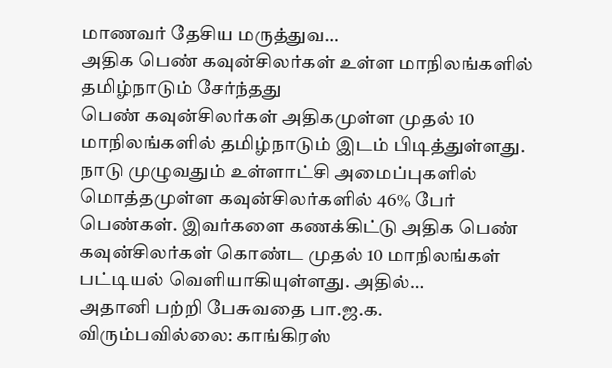மாணவர் தேசிய மருத்துவ…
அதிக பெண் கவுன்சிலர்கள் உள்ள மாநிலங்களில் தமிழ்நாடும் சேர்ந்தது
பெண் கவுன்சிலர்கள் அதிகமுள்ள முதல் 10 மாநிலங்களில் தமிழ்நாடும் இடம் பிடித்துள்ளது. நாடு முழுவதும் உள்ளாட்சி அமைப்புகளில் மொத்தமுள்ள கவுன்சிலர்களில் 46% பேர் பெண்கள். இவர்களை கணக்கிட்டு அதிக பெண் கவுன்சிலர்கள் கொண்ட முதல் 10 மாநிலங்கள் பட்டியல் வெளியாகியுள்ளது. அதில்…
அதானி பற்றி பேசுவதை பா.ஜ.க. விரும்பவில்லை: காங்கிரஸ்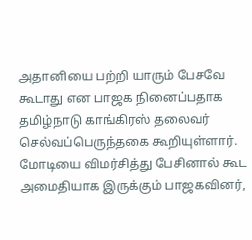அதானியை பற்றி யாரும் பேசவே கூடாது என பாஜக நினைப்பதாக தமிழ்நாடு காங்கிரஸ் தலைவர் செல்வப்பெருந்தகை கூறியுள்ளார். மோடியை விமர்சித்து பேசினால் கூட அமைதியாக இருக்கும் பாஜகவினர்,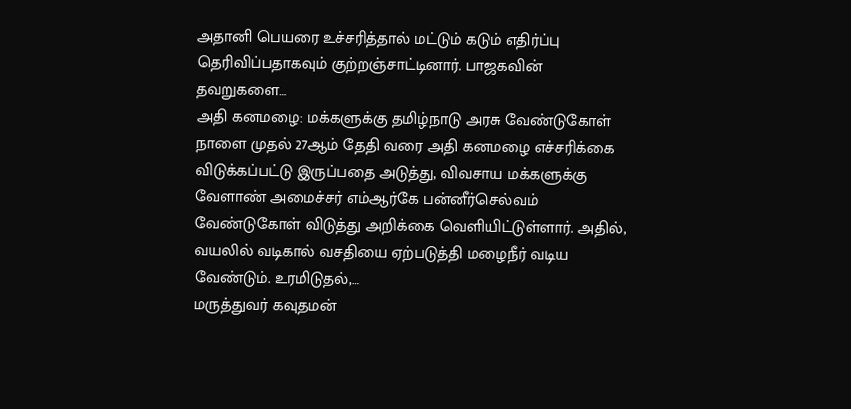அதானி பெயரை உச்சரித்தால் மட்டும் கடும் எதிர்ப்பு தெரிவிப்பதாகவும் குற்றஞ்சாட்டினார். பாஜகவின் தவறுகளை…
அதி கனமழை: மக்களுக்கு தமிழ்நாடு அரசு வேண்டுகோள்
நாளை முதல் 27ஆம் தேதி வரை அதி கனமழை எச்சரிக்கை விடுக்கப்பட்டு இருப்பதை அடுத்து, விவசாய மக்களுக்கு வேளாண் அமைச்சர் எம்ஆர்கே பன்னீர்செல்வம் வேண்டுகோள் விடுத்து அறிக்கை வெளியிட்டுள்ளார். அதில், வயலில் வடிகால் வசதியை ஏற்படுத்தி மழைநீர் வடிய வேண்டும். உரமிடுதல்,…
மருத்துவர் கவுதமன்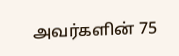அவர்களின் 75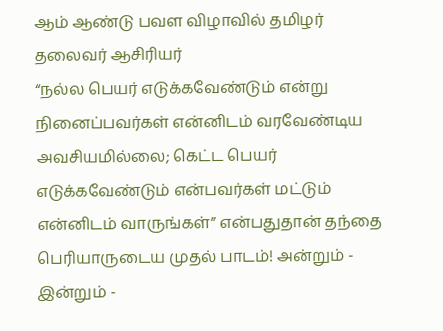ஆம் ஆண்டு பவள விழாவில் தமிழர் தலைவர் ஆசிரியர்
“நல்ல பெயர் எடுக்கவேண்டும் என்று நினைப்பவர்கள் என்னிடம் வரவேண்டிய அவசியமில்லை; கெட்ட பெயர் எடுக்கவேண்டும் என்பவர்கள் மட்டும் என்னிடம் வாருங்கள்” என்பதுதான் தந்தை பெரியாருடைய முதல் பாடம்! அன்றும் - இன்றும் -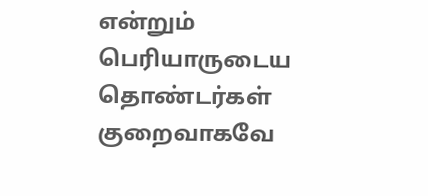என்றும் பெரியாருடைய தொண்டர்கள் குறைவாகவே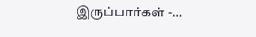இருப்பார்கள் -…